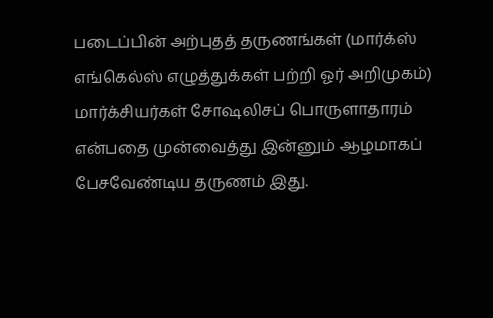படைப்பின் அற்புதத் தருணங்கள் (மார்க்ஸ் எங்கெல்ஸ் எழுத்துக்கள் பற்றி ஓர் அறிமுகம்)
மார்க்சியர்கள் சோஷலிசப் பொருளாதாரம் என்பதை முன்வைத்து இன்னும் ஆழமாகப் பேசவேண்டிய தருணம் இது.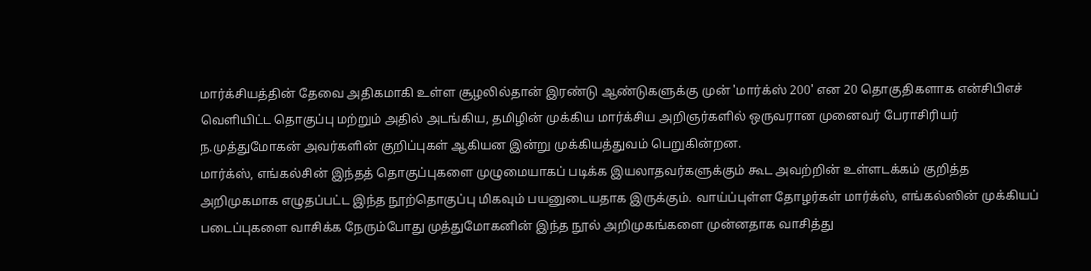மார்க்சியத்தின் தேவை அதிகமாகி உள்ள சூழலில்தான் இரண்டு ஆண்டுகளுக்கு முன் 'மார்க்ஸ் 200' என 20 தொகுதிகளாக என்சிபிஎச் வெளியிட்ட தொகுப்பு மற்றும் அதில் அடங்கிய, தமிழின் முக்கிய மார்க்சிய அறிஞர்களில் ஒருவரான முனைவர் பேராசிரியர் ந.முத்துமோகன் அவர்களின் குறிப்புகள் ஆகியன இன்று முக்கியத்துவம் பெறுகின்றன.
மார்க்ஸ், எங்கல்சின் இந்தத் தொகுப்புகளை முழுமையாகப் படிக்க இயலாதவர்களுக்கும் கூட அவற்றின் உள்ளடக்கம் குறித்த அறிமுகமாக எழுதப்பட்ட இந்த நூற்தொகுப்பு மிகவும் பயனுடையதாக இருக்கும். வாய்ப்புள்ள தோழர்கள் மார்க்ஸ், எங்கல்ஸின் முக்கியப் படைப்புகளை வாசிக்க நேரும்போது முத்துமோகனின் இந்த நூல் அறிமுகங்களை முன்னதாக வாசித்து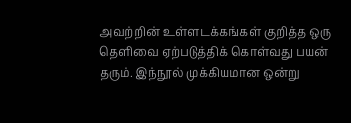அவற்றின் உள்ளடக்கங்கள் குறித்த ஒரு தெளிவை ஏற்படுத்திக் கொள்வது பயன் தரும். இந்நூல் முக்கியமான ஒன்று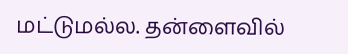மட்டுமல்ல. தன்ளைவில்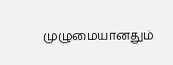முழுமையானதும்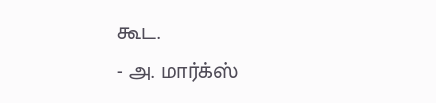கூட.
- அ. மார்க்ஸ்